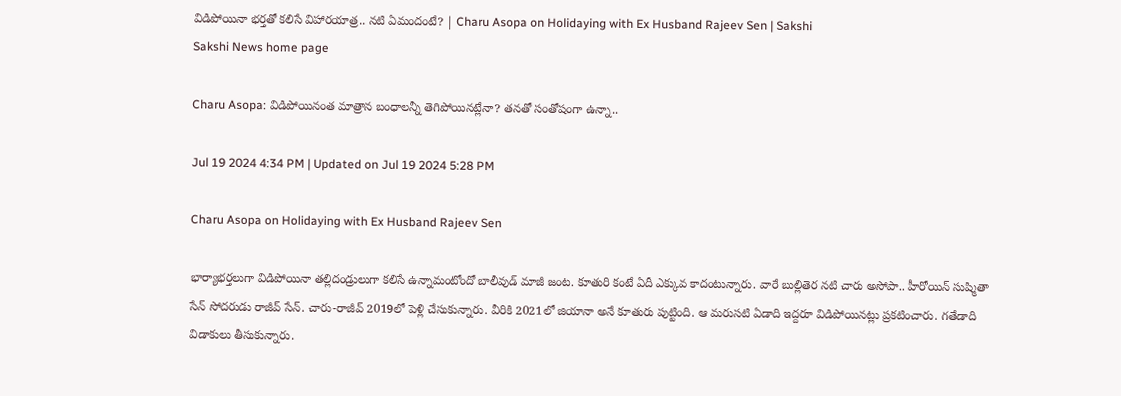విడిపోయినా భర్తతో కలిసే విహారయాత్ర.. నటి ఏమందంటే? | Charu Asopa on Holidaying with Ex Husband Rajeev Sen | Sakshi
Sakshi News home page

Charu Asopa: విడిపోయినంత మాత్రాన బంధాలన్నీ తెగిపోయినట్లేనా? తనతో సంతోషంగా ఉన్నా..

Jul 19 2024 4:34 PM | Updated on Jul 19 2024 5:28 PM

Charu Asopa on Holidaying with Ex Husband Rajeev Sen

భార్యాభర్తలుగా విడిపోయినా తల్లిదండ్రులుగా కలిసే ఉన్నామంటోందో బాలీవుడ్‌ మాజీ జంట. కూతురి కంటే ఏదీ ఎక్కువ కాదంటున్నారు. వారే బుల్లితెర నటి చారు అసోపా.. హీరోయిన్‌ సుష్మితా సేన్‌ సోదరుడు రాజీవ్‌ సేన్‌. చారు-రాజీవ్‌ 2019లో పెళ్లి చేసుకున్నారు. వీరికి 2021లో జియానా అనే కూతురు పుట్టింది. ఆ మరుసటి ఏడాది ఇద్దరూ విడిపోయినట్లు ప్రకటించారు. గతేడాది విడాకులు తీసుకున్నారు.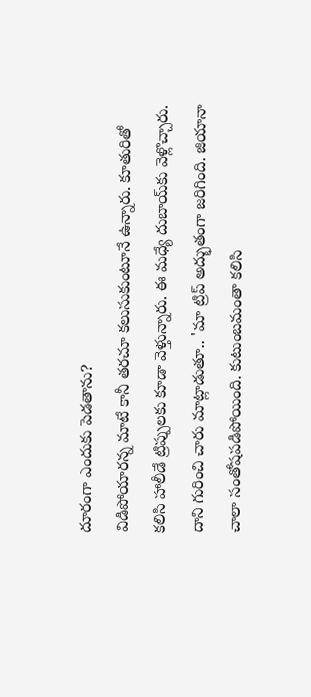దూరంగా ఎందుకు పెడతాను?
విడిపోయారన్న మాటే కానీ తరచూ కలుసుకుంటూనే ఉన్నారు. కూతురితో కలిసి హాలీడే ట్రిప్పులకు కూడా వెళ్తున్నారు. ఈ మధ్యే దుబాయ్‌కు వెళ్లొచ్చారు. దాని గురించి చారు మాట్లాడుతూ.. 'మా ట్రిప్‌ అద్భుతంగా జరిగింది. జియానా చాలా సంతోషపడిపోయింది. కుటుంబమంతా కలిసి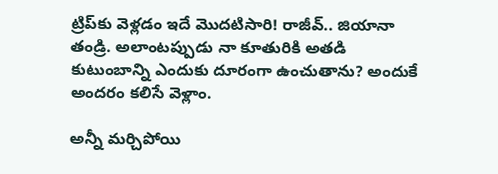ట్రిప్‌కు వెళ్లడం ఇదే మొదటిసారి! రాజీవ్‌.. జియానా తండ్రి. అలాంటప్పుడు నా కూతురికి అతడి కుటుంబాన్ని ఎందుకు దూరంగా ఉంచుతాను? అందుకే అందరం కలిసే వెళ్లాం.

అన్నీ మర్చిపోయి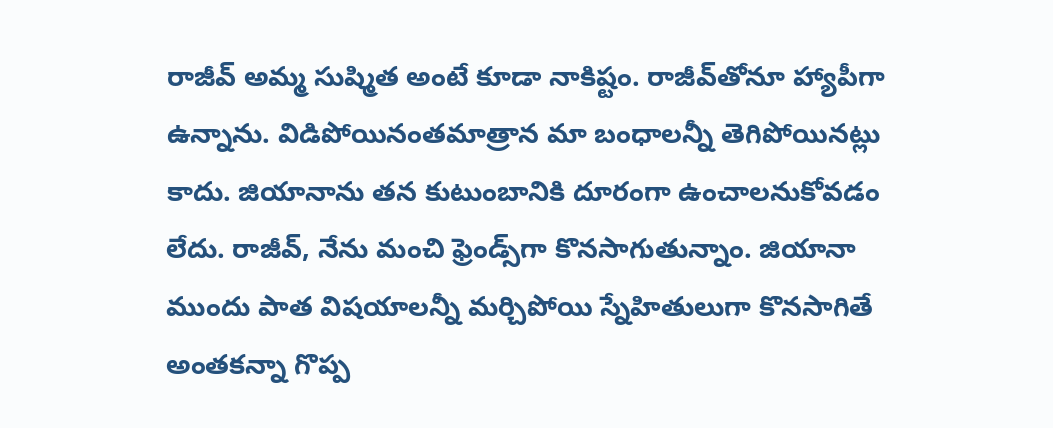రాజీవ్‌ అమ్మ సుష్మిత అంటే కూడా నాకిష్టం. రాజీవ్‌తోనూ హ్యాపీగా ఉన్నాను. విడిపోయినంతమాత్రాన మా బంధాలన్నీ తెగిపోయినట్లు కాదు. జియానాను తన కుటుంబానికి దూరంగా ఉంచాలనుకోవడం లేదు. రాజీవ్‌, నేను మంచి ఫ్రెండ్స్‌గా కొనసాగుతున్నాం. జియానా ముందు పాత విషయాలన్నీ మర్చిపోయి స్నేహితులుగా కొనసాగితే అంతకన్నా గొప్ప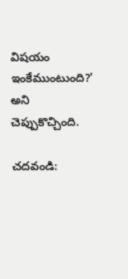విషయం ఇంకేముంటుంది?' అని చెప్పుకొచ్చింది.

చదవండి: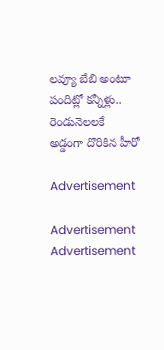లవ్యూ బేబి అంటూ పందిట్లో కన్నీళ్లు.. రెండునెలలకే అడ్డంగా దొరికిన హీరో

Advertisement

Advertisement
Advertisement